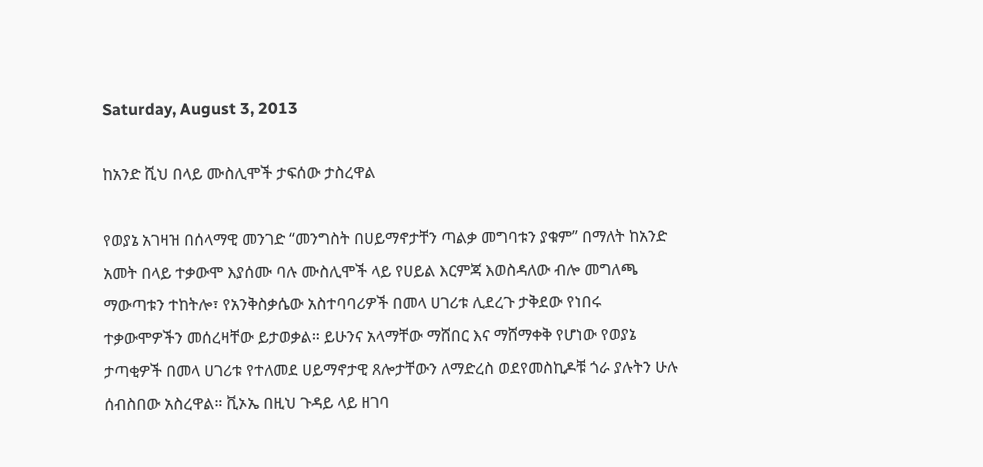Saturday, August 3, 2013

ከአንድ ሺህ በላይ ሙስሊሞች ታፍሰው ታስረዋል

የወያኔ አገዛዝ በሰላማዊ መንገድ “መንግስት በሀይማኖታቸን ጣልቃ መግባቱን ያቁም” በማለት ከአንድ አመት በላይ ተቃውሞ እያሰሙ ባሉ ሙስሊሞች ላይ የሀይል እርምጃ እወስዳለው ብሎ መግለጫ ማውጣቱን ተከትሎ፣ የአንቅስቃሴው አስተባባሪዎች በመላ ሀገሪቱ ሊደረጉ ታቅደው የነበሩ ተቃውሞዎችን መሰረዛቸው ይታወቃል። ይሁንና አላማቸው ማሸበር እና ማሸማቀቅ የሆነው የወያኔ ታጣቂዎች በመላ ሀገሪቱ የተለመደ ሀይማኖታዊ ጸሎታቸውን ለማድረስ ወደየመስኪዶቹ ጎራ ያሉትን ሁሉ ሰብስበው አስረዋል። ቪኦኤ በዚህ ጉዳይ ላይ ዘገባ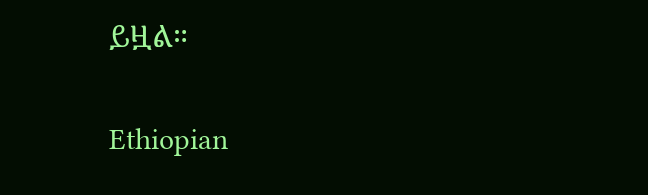ይዟል።

Ethiopian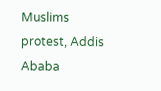Muslims protest, Addis Ababa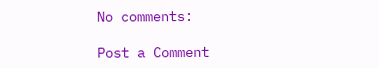No comments:

Post a Comment